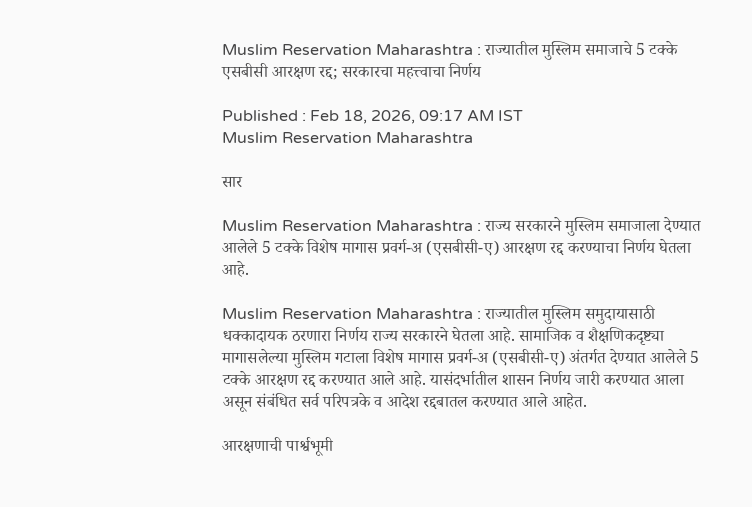Muslim Reservation Maharashtra : राज्यातील मुस्लिम समाजाचे 5 टक्के एसबीसी आरक्षण रद्द; सरकारचा महत्त्वाचा निर्णय

Published : Feb 18, 2026, 09:17 AM IST
Muslim Reservation Maharashtra

सार

Muslim Reservation Maharashtra : राज्य सरकारने मुस्लिम समाजाला देण्यात आलेले 5 टक्के विशेष मागास प्रवर्ग-अ (एसबीसी-ए) आरक्षण रद्द करण्याचा निर्णय घेतला आहे.

Muslim Reservation Maharashtra : राज्यातील मुस्लिम समुदायासाठी धक्कादायक ठरणारा निर्णय राज्य सरकारने घेतला आहे. सामाजिक व शैक्षणिकदृष्ट्या मागासलेल्या मुस्लिम गटाला विशेष मागास प्रवर्ग-अ (एसबीसी-ए) अंतर्गत देण्यात आलेले 5 टक्के आरक्षण रद्द करण्यात आले आहे. यासंदर्भातील शासन निर्णय जारी करण्यात आला असून संबंधित सर्व परिपत्रके व आदेश रद्दबातल करण्यात आले आहेत.

आरक्षणाची पार्श्वभूमी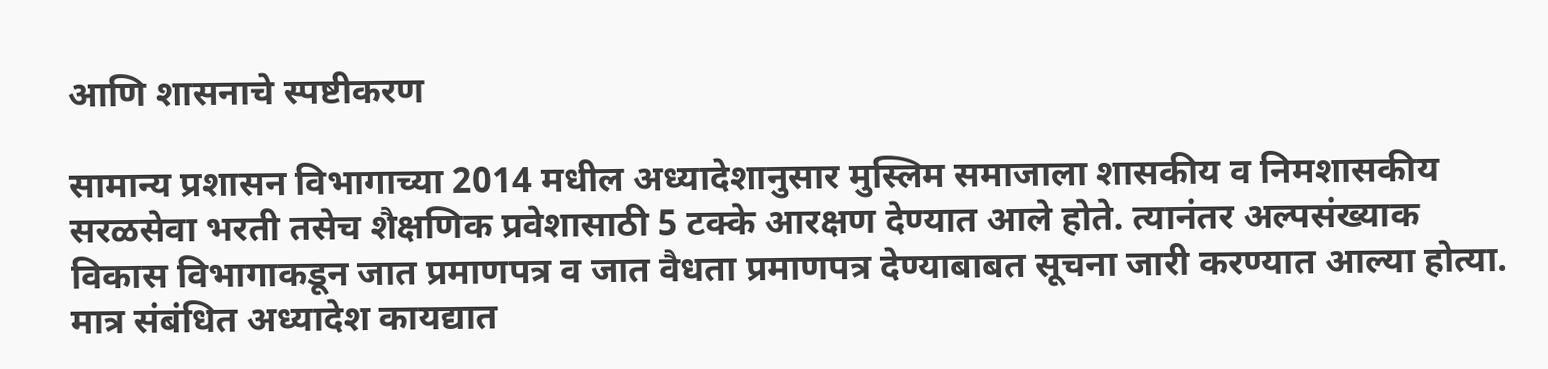आणि शासनाचे स्पष्टीकरण

सामान्य प्रशासन विभागाच्या 2014 मधील अध्यादेशानुसार मुस्लिम समाजाला शासकीय व निमशासकीय सरळसेवा भरती तसेच शैक्षणिक प्रवेशासाठी 5 टक्के आरक्षण देण्यात आले होते. त्यानंतर अल्पसंख्याक विकास विभागाकडून जात प्रमाणपत्र व जात वैधता प्रमाणपत्र देण्याबाबत सूचना जारी करण्यात आल्या होत्या. मात्र संबंधित अध्यादेश कायद्यात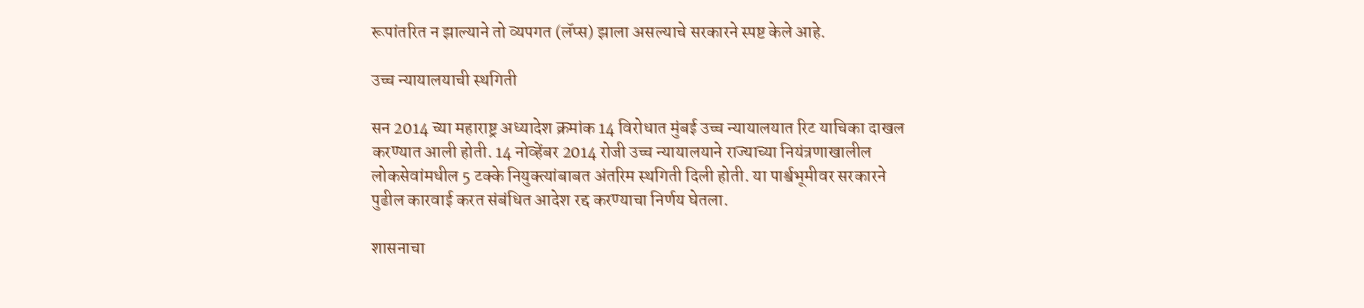रूपांतरित न झाल्याने तो व्यपगत (लॅप्स) झाला असल्याचे सरकारने स्पष्ट केले आहे.

उच्च न्यायालयाची स्थगिती

सन 2014 च्या महाराष्ट्र अध्यादेश क्रमांक 14 विरोधात मुंबई उच्च न्यायालयात रिट याचिका दाखल करण्यात आली होती. 14 नोव्हेंबर 2014 रोजी उच्च न्यायालयाने राज्याच्या नियंत्रणाखालील लोकसेवांमधील 5 टक्के नियुक्त्यांबाबत अंतरिम स्थगिती दिली होती. या पार्श्वभूमीवर सरकारने पुढील कारवाई करत संबंधित आदेश रद्द करण्याचा निर्णय घेतला.

शासनाचा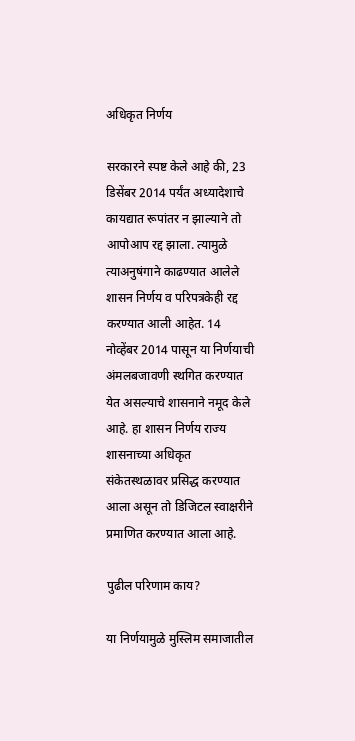अधिकृत निर्णय

सरकारने स्पष्ट केले आहे की, 23 डिसेंबर 2014 पर्यंत अध्यादेशाचे कायद्यात रूपांतर न झाल्याने तो आपोआप रद्द झाला. त्यामुळे त्याअनुषंगाने काढण्यात आलेले शासन निर्णय व परिपत्रकेही रद्द करण्यात आली आहेत. 14 नोव्हेंबर 2014 पासून या निर्णयाची अंमलबजावणी स्थगित करण्यात येत असल्याचे शासनाने नमूद केले आहे. हा शासन निर्णय राज्य शासनाच्या अधिकृत संकेतस्थळावर प्रसिद्ध करण्यात आला असून तो डिजिटल स्वाक्षरीने प्रमाणित करण्यात आला आहे.

पुढील परिणाम काय?

या निर्णयामुळे मुस्लिम समाजातील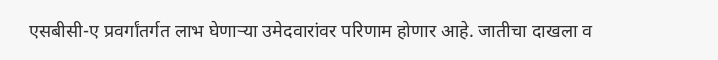एसबीसी-ए प्रवर्गांतर्गत लाभ घेणाऱ्या उमेदवारांवर परिणाम होणार आहे. जातीचा दाखला व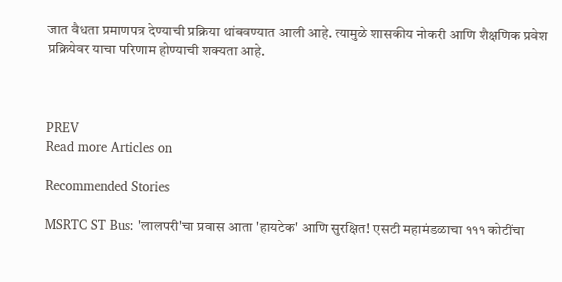जात वैधता प्रमाणपत्र देण्याची प्रक्रिया थांबवण्यात आली आहे. त्यामुळे शासकीय नोकरी आणि शैक्षणिक प्रवेश प्रक्रियेवर याचा परिणाम होण्याची शक्यता आहे.



PREV
Read more Articles on

Recommended Stories

MSRTC ST Bus: 'लालपरी'चा प्रवास आता 'हायटेक' आणि सुरक्षित! एसटी महामंडळाचा १११ कोटींचा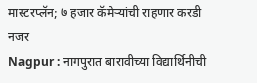मास्टरप्लॅन; ७ हजार कॅमेऱ्यांची राहणार करडी नजर
Nagpur : नागपुरात बारावीच्या विद्यार्थिनीची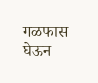गळफास घेऊन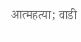आत्महत्या; वाडी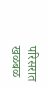परिसरात खळबळ